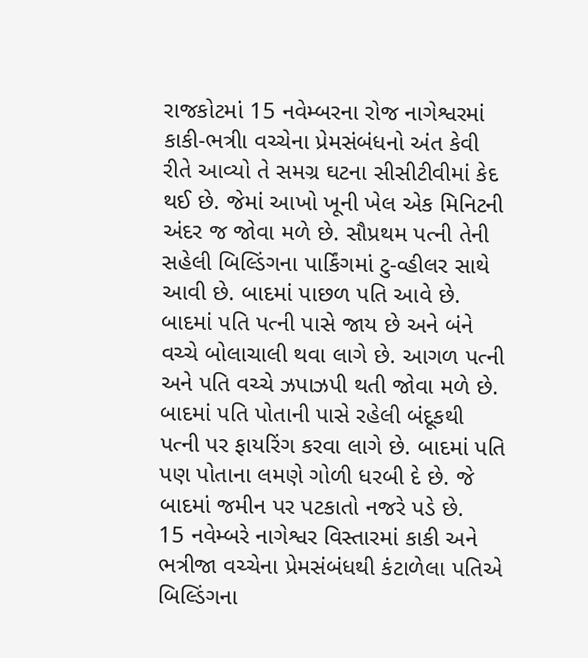રાજકોટમાં 15 નવેમ્બરના રોજ નાગેશ્વરમાં કાકી-ભત્રીા વચ્ચેના પ્રેમસંબંધનો અંત કેવી રીતે આવ્યો તે સમગ્ર ઘટના સીસીટીવીમાં કેદ થઈ છે. જેમાં આખો ખૂની ખેલ એક મિનિટની અંદર જ જોવા મળે છે. સૌપ્રથમ પત્ની તેની સહેલી બિલ્ડિંગના પાર્કિંગમાં ટુ-વ્હીલર સાથે આવી છે. બાદમાં પાછળ પતિ આવે છે. બાદમાં પતિ પત્ની પાસે જાય છે અને બંને વચ્ચે બોલાચાલી થવા લાગે છે. આગળ પત્ની અને પતિ વચ્ચે ઝપાઝપી થતી જોવા મળે છે. બાદમાં પતિ પોતાની પાસે રહેલી બંદૂકથી પત્ની પર ફાયરિંગ કરવા લાગે છે. બાદમાં પતિ પણ પોતાના લમણે ગોળી ધરબી દે છે. જે બાદમાં જમીન પર પટકાતો નજરે પડે છે.
15 નવેમ્બરે નાગેશ્વર વિસ્તારમાં કાકી અને ભત્રીજા વચ્ચેના પ્રેમસંબંધથી કંટાળેલા પતિએ બિલ્ડિંગના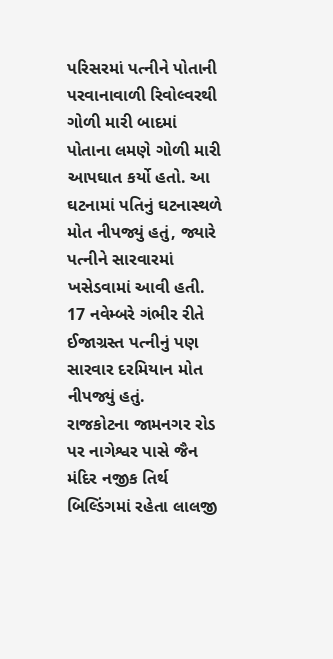પરિસરમાં પત્નીને પોતાની પરવાનાવાળી રિવોલ્વરથી ગોળી મારી બાદમાં પોતાના લમણે ગોળી મારી આપઘાત કર્યો હતો. આ ઘટનામાં પતિનું ઘટનાસ્થળે મોત નીપજ્યું હતું, જ્યારે પત્નીને સારવારમાં ખસેડવામાં આવી હતી. 17 નવેમ્બરે ગંભીર રીતે ઈજાગ્રસ્ત પત્નીનું પણ સારવાર દરમિયાન મોત નીપજ્યું હતું.
રાજકોટના જામનગર રોડ પર નાગેશ્વર પાસે જૈન મંદિર નજીક તિર્થ બિલ્ડિંગમાં રહેતા લાલજી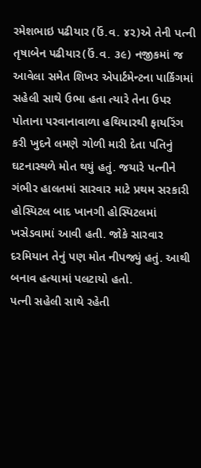રમેશભાઇ પઢીયાર (ઉં.વ. ૪૨)એ તેની પત્ની તૃષાબેન પઢીયાર(ઉં.વ. ૩૯) નજીકમાં જ આવેલા સમેત શિખર એપાર્ટમેન્ટના પાર્કિગમાં સહેલી સાથે ઉભા હતા ત્યારે તેના ઉપર પોતાના પરવાનાવાળા હથિયારથી ફાયરિંગ કરી ખુદને લમણે ગોળી મારી દેતા પતિનું ઘટનાસ્થળે મોત થયું હતું. જયારે પત્નીને ગંભીર હાલતમાં સારવાર માટે પ્રથમ સરકારી હોસ્પિટલ બાદ ખાનગી હોસ્પિટલમાં ખસેડવામાં આવી હતી. જોકે સારવાર દરમિયાન તેનું પણ મોત નીપજ્યું હતું. આથી બનાવ હત્યામાં પલટાયો હતો.
પત્ની સહેલી સાથે રહેતી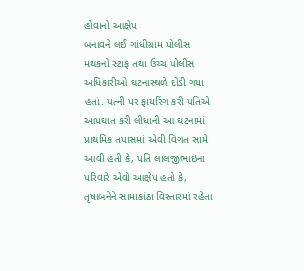હોવાનો આક્ષેપ
બનાવને લઈ ગાંધીગ્રામ પોલીસ મથકનો સ્ટાફ તથા ઉચ્ચ પોલીસ અધિકારીઓ ઘટનાસ્થળે દોડી ગયા હતાં. પત્ની પર ફાયરિંગ કરી પતિએ આપઘાત કરી લીધાની આ ઘટનામાં પ્રાથમિક તપાસમાં એવી વિગત સામે આવી હતી કે, પતિ લાલજીભાઇના પરિવારે એવો આક્ષેપ હતો કે, તૃષાબનેને સામાકાંઠા વિસ્તારમાં રહેતા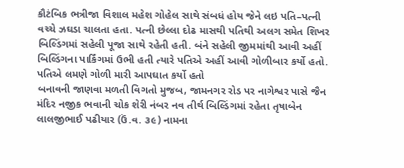કૌટંબિક ભત્રીજા વિશાલ મહેશ ગોહેલ સાથે સંબધં હોય જેને લઇ પતિ–પત્ની વચ્ચે ઝઘડા ચાલતા હતા. પત્ની છેલ્લા દોઢ માસથી પતિથી અલગ સમેત શિખર બિલ્ડિંગમાં સહેલી પૂજા સાથે રહેતી હતી. બંને સહેલી જીમમાંથી આવી અહીં બિલ્ડિંગના પાર્કિંગમાં ઉભી હતી ત્યારે પતિએ અહીં આવી ગોળીબાર કર્યો હતો.
પતિએ લમણે ગોળી મારી આપઘાત કર્યો હતો
બનાવની જાણવા મળતી વિગતો મુજબ, જામનગર રોડ પર નાગેશ્વર પાસે જૈન મંદિર નજીક ભવાની ચોક શેરી નંબર નવ તીર્થ બિલ્ડિંગમાં રહેતા તૃષાબેન લાલજીભાઈ પઢીયાર (ઉં.વ. ૩૯) નામના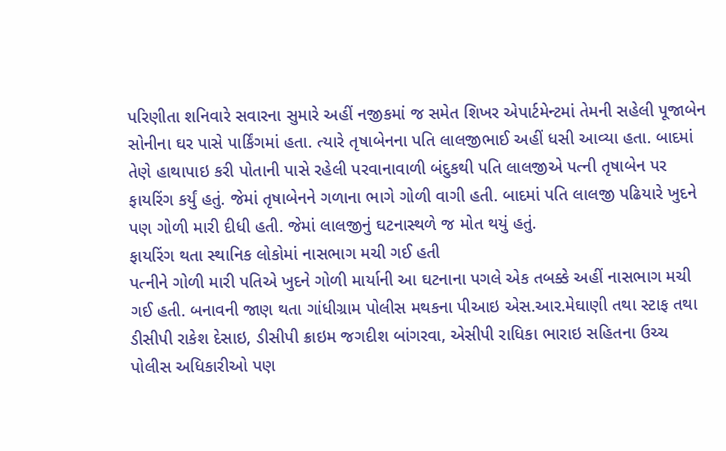પરિણીતા શનિવારે સવારના સુમારે અહીં નજીકમાં જ સમેત શિખર એપાર્ટમેન્ટમાં તેમની સહેલી પૂજાબેન સોનીના ઘર પાસે પાર્કિંગમાં હતા. ત્યારે તૃષાબેનના પતિ લાલજીભાઈ અહીં ધસી આવ્યા હતા. બાદમાં તેણે હાથાપાઇ કરી પોતાની પાસે રહેલી પરવાનાવાળી બંદુકથી પતિ લાલજીએ પત્ની તૃષાબેન પર ફાયરિંગ કર્યું હતું. જેમાં તૃષાબેનને ગળાના ભાગે ગોળી વાગી હતી. બાદમાં પતિ લાલજી પઢિયારે ખુદને પણ ગોળી મારી દીધી હતી. જેમાં લાલજીનું ઘટનાસ્થળે જ મોત થયું હતું.
ફાયરિંગ થતા સ્થાનિક લોકોમાં નાસભાગ મચી ગઈ હતી
પત્નીને ગોળી મારી પતિએ ખુદને ગોળી માર્યાની આ ઘટનાના પગલે એક તબક્કે અહીં નાસભાગ મચી ગઈ હતી. બનાવની જાણ થતા ગાંધીગ્રામ પોલીસ મથકના પીઆઇ એસ.આર.મેઘાણી તથા સ્ટાફ તથા ડીસીપી રાકેશ દેસાઇ, ડીસીપી ક્રાઇમ જગદીશ બાંગરવા, એસીપી રાધિકા ભારાઇ સહિતના ઉચ્ચ પોલીસ અધિકારીઓ પણ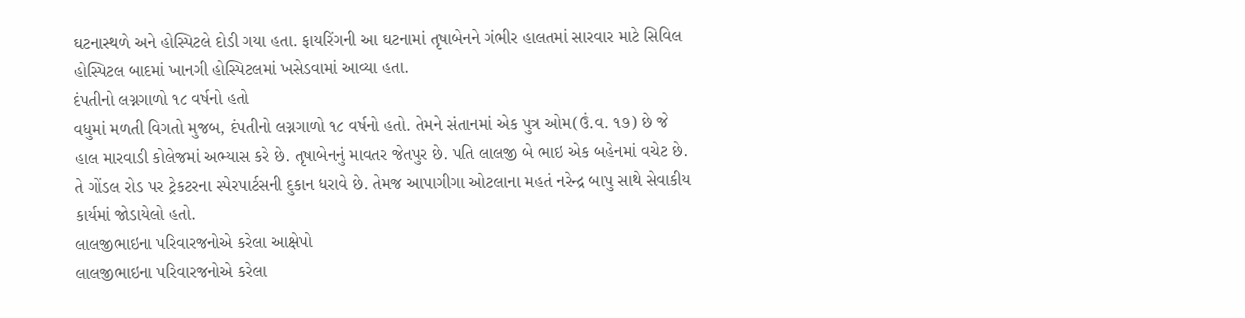ઘટનાસ્થળે અને હોસ્પિટલે દોડી ગયા હતા. ફાયરિંગની આ ઘટનામાં તૃષાબેનને ગંભીર હાલતમાં સારવાર માટે સિવિલ હોસ્પિટલ બાદમાં ખાનગી હોસ્પિટલમાં ખસેડવામાં આવ્યા હતા.
દંપતીનો લગ્નગાળો ૧૮ વર્ષનો હતો
વધુમાં મળતી વિગતો મુજબ, દંપતીનો લગ્નગાળો ૧૮ વર્ષનો હતો. તેમને સંતાનમાં એક પુત્ર ઓમ(ઉં.વ. ૧૭) છે જે હાલ મારવાડી કોલેજમાં અભ્યાસ કરે છે. તૃષાબેનનું માવતર જેતપુર છે. પતિ લાલજી બે ભાઇ એક બહેનમાં વચેટ છે. તે ગોંડલ રોડ પર ટ્રેકટરના સ્પેરપાર્ટસની દુકાન ધરાવે છે. તેમજ આપાગીગા ઓટલાના મહતં નરેન્દ્ર બાપુ સાથે સેવાકીય કાર્યમાં જોડાયેલો હતો.
લાલજીભાઇના પરિવારજનોએ કરેલા આક્ષેપો
લાલજીભાઇના પરિવારજનોએ કરેલા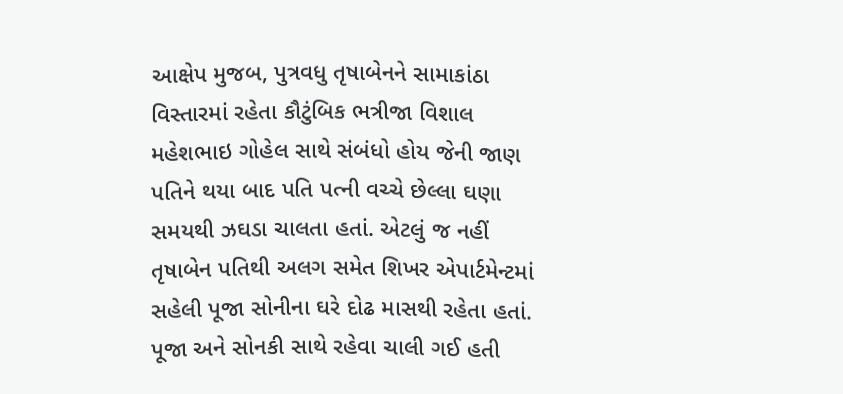આક્ષેપ મુજબ, પુત્રવધુ તૃષાબેનને સામાકાંઠા વિસ્તારમાં રહેતા કૌટુંબિક ભત્રીજા વિશાલ મહેશભાઇ ગોહેલ સાથે સંબંધો હોય જેની જાણ પતિને થયા બાદ પતિ પત્ની વચ્ચે છેલ્લા ઘણા સમયથી ઝઘડા ચાલતા હતાં. એટલું જ નહીં તૃષાબેન પતિથી અલગ સમેત શિખર એપાર્ટમેન્ટમાં સહેલી પૂજા સોનીના ઘરે દોઢ માસથી રહેતા હતાં.
પૂજા અને સોનકી સાથે રહેવા ચાલી ગઈ હતી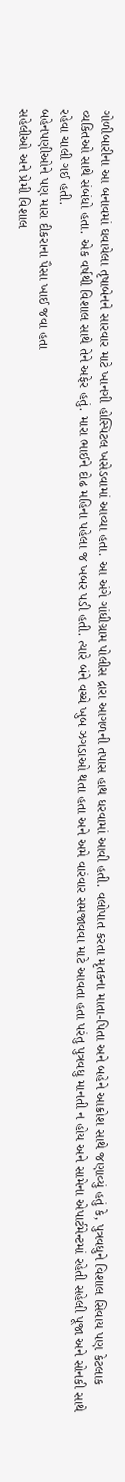ગોળીબારીના આ બનાવમાં ઘવાયેલા તૃષાબેનને સારવાર માટે ખાનગી હોસ્પિટલ ખસેડવામાં આવ્યા હતા. આ અંગે ગાંધીગ્રામ પોલીસ દ્રારા આગળની તપાસ હાથ ધરવામાં આવી હતી. વલોપાત કરતા મૃતકના માતા-પિતા અને બહેને આક્રોશ સાથે જણાવ્યું હતું કે, પુત્રવધુને વિશાલ સિવાય પણ કેટલાક વ્યકિતઓ સાથે સંબંધો હતા. એક વર્ષથી વિશાલ સાથે તેને અફેર હતું. મારા ભાઈને દોઢ મહિના પહેલા જ ખબર પડી હતી. ત્યારે બંને વચ્ચે ખુબ ઝગડાઓ થતા હતા અને અમે વારંવાર સમજાવવા માટે આવતા હતા પરંતુ પુત્રવધુ માનતી ન હોય અને સામેના એપાર્ટમેન્ટમાં રહેતી સહેલી પૂજા અને સોનકી સાથે રહેવા ચાલી ગઈ હતી.
બહેનપણીઓને પણ મારા દીકરાના પૈસા ખાઈ જવા હતા
સહેલીઓ અને પ્રેમી વિશાલ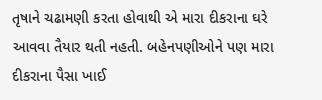તૃષાને ચઢામણી કરતા હોવાથી એ મારા દીકરાના ઘરે આવવા તૈયાર થતી નહતી. બહેનપણીઓને પણ મારા દીકરાના પૈસા ખાઈ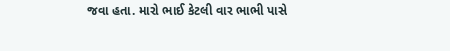જવા હતા. મારો ભાઈ કેટલી વાર ભાભી પાસે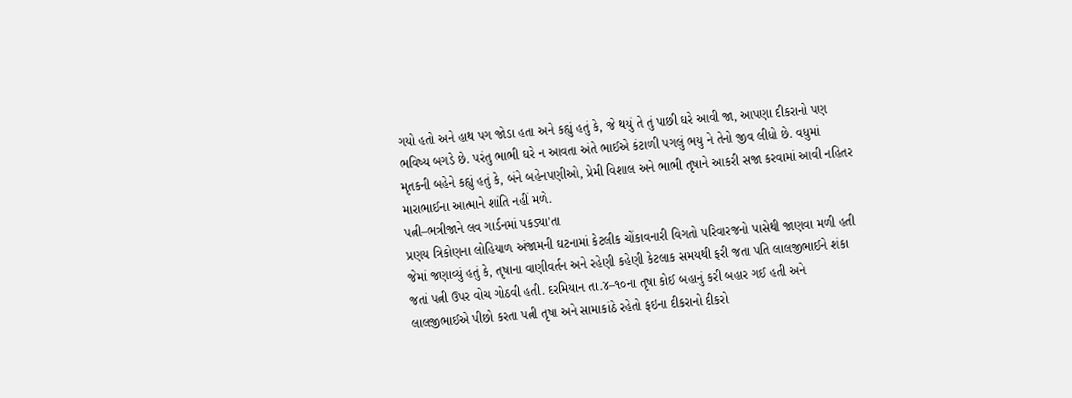ગયો હતો અને હાથ પગ જોડા હતા અને કહ્યું હતું કે, જે થયું તે તું પાછી ઘરે આવી જા, આપણા દીકરાનો પણ ભવિષ્ય બગડે છે. પરંતુ ભાભી ઘરે ન આવતા અંતે ભાઈએ કંટાળી પગલું ભયુ ને તેનો જીવ લીધો છે. વધુમાં મૃતકની બહેને કહ્યું હતું કે, બંને બહેનપણીઓ, પ્રેમી વિશાલ અને ભાભી તૃષાને આકરી સજા કરવામાં આવી નહિતર મારાભાઈના આત્માને શાંતિ નહીં મળે.
પત્ની–ભત્રીજાને લવ ગાર્ડનમાં પકડ્યા'તા
પ્રણય ત્રિકોણના લોહિયાળ અંજામની ઘટનામાં કેટલીક ચોંકાવનારી વિગતો પરિવારજનો પાસેથી જાણવા મળી હતી જેમાં જણાવ્યું હતું કે, તૃષાના વાણીવર્તન અને રહેણી કહેણી કેટલાક સમયથી ફરી જતા પતિ લાલજીભાઈને શંકા જતાં પત્ની ઉપર વોચ ગોઠવી હતી. દરમિયાન તા.૪–૧૦ના તૃષા કોઈ બહાનું કરી બહાર ગઈ હતી અને લાલજીભાઈએ પીછો કરતા પત્ની તૃષા અને સામાકાંઠે રહેતો ફઇના દીકરાનો દીકરો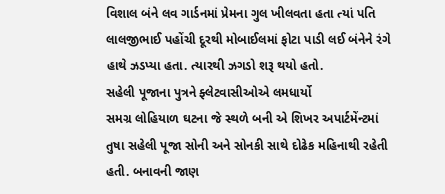વિશાલ બંને લવ ગાર્ડનમાં પ્રેમના ગુલ ખીલવતા હતા ત્યાં પતિ લાલજીભાઈ પહોંચી દૂરથી મોબાઈલમાં ફોટા પાડી લઈ બંનેને રંગે હાથે ઝડપ્યા હતા. ત્યારથી ઝગડો શરૂ થયો હતો.
સહેલી પૂજાના પુત્રને ફ્લેટવાસીઓએ લમધાર્યો
સમગ્ર લોહિયાળ ઘટના જે સ્થળે બની એ શિખર અપાર્ટમેંન્ટમાં તુષા સહેલી પૂજા સોની અને સોનકી સાથે દોઢેક મહિનાથી રહેતી હતી. બનાવની જાણ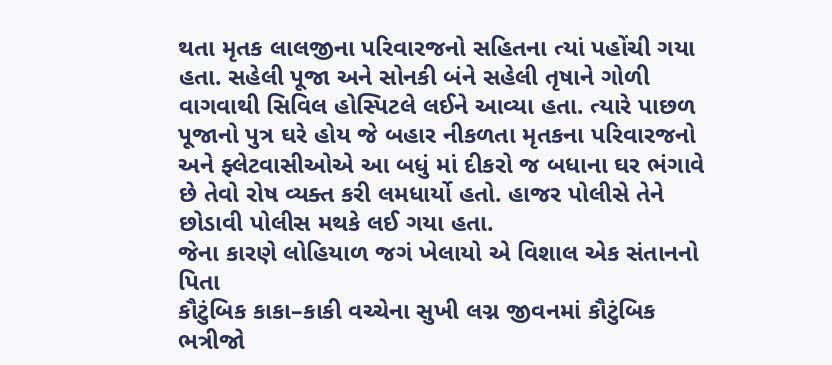થતા મૃતક લાલજીના પરિવારજનો સહિતના ત્યાં પહોંચી ગયા હતા. સહેલી પૂજા અને સોનકી બંને સહેલી તૃષાને ગોળી વાગવાથી સિવિલ હોસ્પિટલે લઈને આવ્યા હતા. ત્યારે પાછળ પૂજાનો પુત્ર ઘરે હોય જે બહાર નીકળતા મૃતકના પરિવારજનો અને ફ્લેટવાસીઓએ આ બધું માં દીકરો જ બધાના ઘર ભંગાવે છે તેવો રોષ વ્યક્ત કરી લમધાર્યો હતો. હાજર પોલીસે તેને છોડાવી પોલીસ મથકે લઈ ગયા હતા.
જેના કારણે લોહિયાળ જગં ખેલાયો એ વિશાલ એક સંતાનનો પિતા
કૌટુંબિક કાકા–કાકી વચ્ચેના સુખી લગ્ન જીવનમાં કૌટુંબિક ભત્રીજો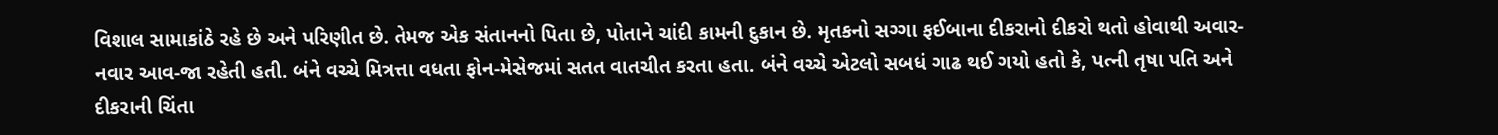વિશાલ સામાકાંઠે રહે છે અને પરિણીત છે. તેમજ એક સંતાનનો પિતા છે, પોતાને ચાંદી કામની દુકાન છે. મૃતકનો સગ્ગા ફઈબાના દીકરાનો દીકરો થતો હોવાથી અવાર-નવાર આવ-જા રહેતી હતી. બંને વચ્ચે મિત્રત્તા વધતા ફોન-મેસેજમાં સતત વાતચીત કરતા હતા. બંને વચ્ચે એટલો સબધં ગાઢ થઈ ગયો હતો કે, પત્ની તૃષા પતિ અને દીકરાની ચિંતા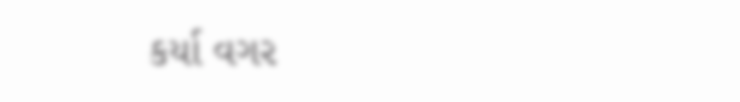કર્યા વગર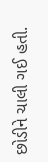છોડીને ચાલી ગઈ હતી.